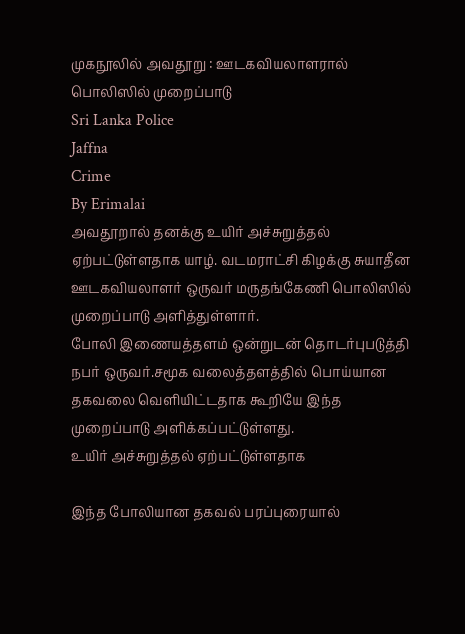முகநூலில் அவதூறு : ஊடகவியலாளரால் பொலிஸில் முறைப்பாடு
Sri Lanka Police
Jaffna
Crime
By Erimalai
அவதூறால் தனக்கு உயிர் அச்சுறுத்தல் ஏற்பட்டுள்ளதாக யாழ். வடமராட்சி கிழக்கு சுயாதீன ஊடகவியலாளர் ஒருவர் மருதங்கேணி பொலிஸில் முறைப்பாடு அளித்துள்ளார்.
போலி இணையத்தளம் ஒன்றுடன் தொடர்புபடுத்தி நபர் ஒருவர்.சமூக வலைத்தளத்தில் பொய்யான தகவலை வெளியிட்டதாக கூறியே இந்த முறைப்பாடு அளிக்கப்பட்டுள்ளது.
உயிர் அச்சுறுத்தல் ஏற்பட்டுள்ளதாக

இந்த போலியான தகவல் பரப்புரையால்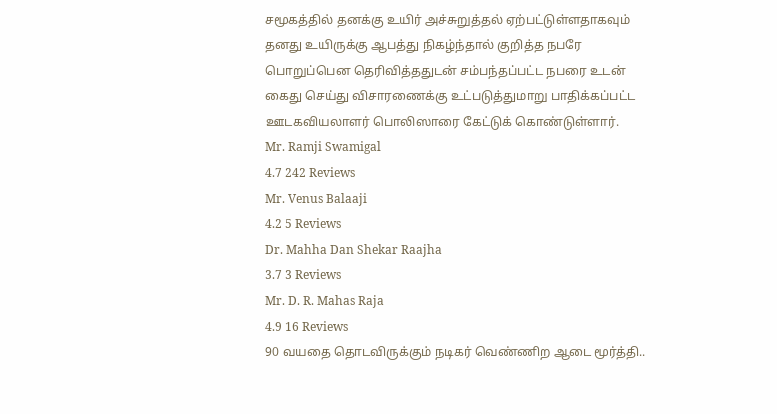சமூகத்தில் தனக்கு உயிர் அச்சுறுத்தல் ஏற்பட்டுள்ளதாகவும் தனது உயிருக்கு ஆபத்து நிகழ்ந்தால் குறித்த நபரே பொறுப்பென தெரிவித்ததுடன் சம்பந்தப்பட்ட நபரை உடன் கைது செய்து விசாரணைக்கு உட்படுத்துமாறு பாதிக்கப்பட்ட ஊடகவியலாளர் பொலிஸாரை கேட்டுக் கொண்டுள்ளார்.
Mr. Ramji Swamigal
4.7 242 Reviews
Mr. Venus Balaaji
4.2 5 Reviews
Dr. Mahha Dan Shekar Raajha
3.7 3 Reviews
Mr. D. R. Mahas Raja
4.9 16 Reviews
90 வயதை தொடவிருக்கும் நடிகர் வெண்ணிற ஆடை மூர்த்தி..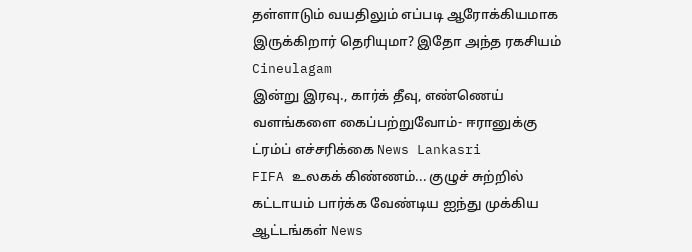தள்ளாடும் வயதிலும் எப்படி ஆரோக்கியமாக இருக்கிறார் தெரியுமா? இதோ அந்த ரகசியம் Cineulagam
இன்று இரவு., கார்க் தீவு, எண்ணெய் வளங்களை கைப்பற்றுவோம்- ஈரானுக்கு ட்ரம்ப் எச்சரிக்கை News Lankasri
FIFA உலகக் கிண்ணம்... குழுச் சுற்றில் கட்டாயம் பார்க்க வேண்டிய ஐந்து முக்கிய ஆட்டங்கள் News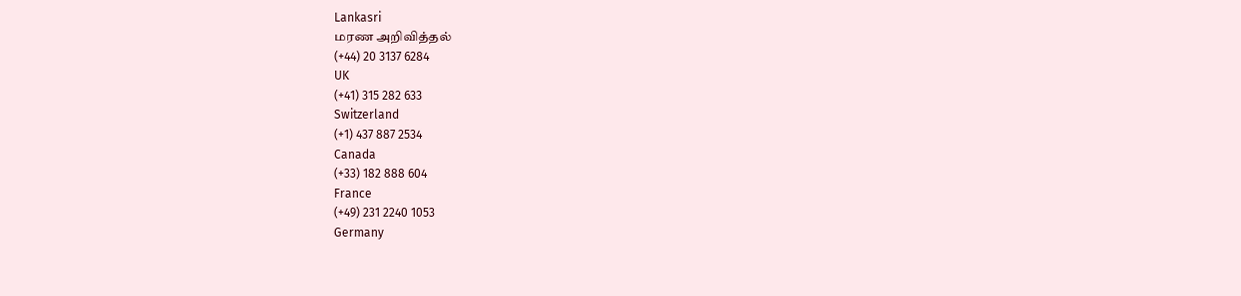Lankasri
மரண அறிவித்தல்
(+44) 20 3137 6284
UK
(+41) 315 282 633
Switzerland
(+1) 437 887 2534
Canada
(+33) 182 888 604
France
(+49) 231 2240 1053
Germany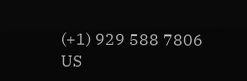(+1) 929 588 7806
US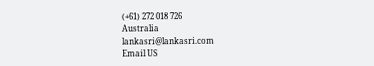(+61) 272 018 726
Australia
lankasri@lankasri.com
Email US